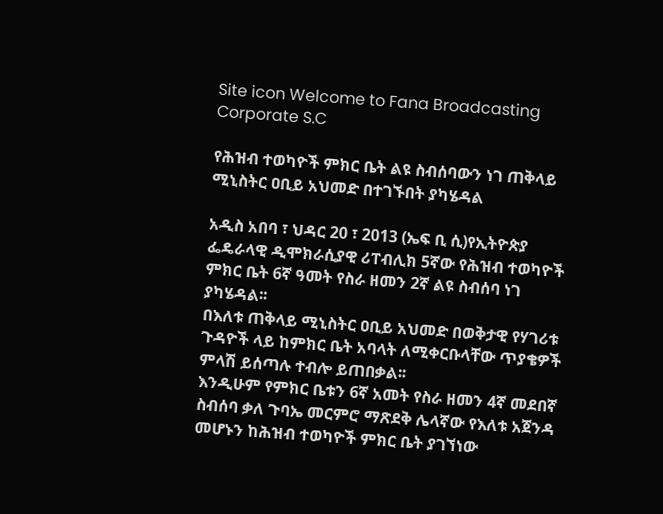Site icon Welcome to Fana Broadcasting Corporate S.C

የሕዝብ ተወካዮች ምክር ቤት ልዩ ስብሰባውን ነገ ጠቅላይ ሚኒስትር ዐቢይ አህመድ በተገኙበት ያካሄዳል

አዲስ አበባ ፣ ህዳር 20 ፣ 2013 (ኤፍ ቢ ሲ)የኢትዮጵያ ፌዴራላዊ ዲሞክራሲያዊ ሪፐብሊክ 5ኛው የሕዝብ ተወካዮች ምክር ቤት 6ኛ ዓመት የስራ ዘመን 2ኛ ልዩ ስብሰባ ነገ ያካሄዳል፡፡
በእለቱ ጠቅላይ ሚኒስትር ዐቢይ አህመድ በወቅታዊ የሃገሪቱ ጉዳዮች ላይ ከምክር ቤት አባላት ለሚቀርቡላቸው ጥያቄዎች ምላሽ ይሰጣሉ ተብሎ ይጠበቃል፡፡
እንዲሁም የምክር ቤቱን 6ኛ አመት የስራ ዘመን 4ኛ መደበኛ ስብሰባ ቃለ ጉባኤ መርምሮ ማጽደቅ ሌላኛው የእለቱ አጀንዳ መሆኑን ከሕዝብ ተወካዮች ምክር ቤት ያገኘነው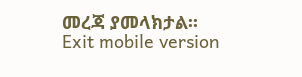መረጃ ያመላክታል፡፡
Exit mobile version